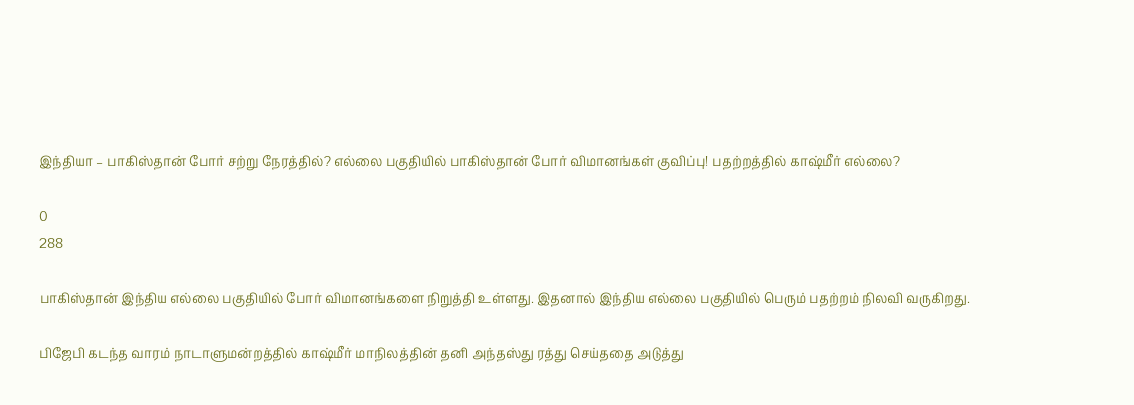இந்தியா – பாகிஸ்தான் போர் சற்று நேரத்தில்? எல்லை பகுதியில் பாகிஸ்தான் போர் விமானங்கள் குவிப்பு! பதற்றத்தில் காஷ்மீர் எல்லை?

0
288

பாகிஸ்தான் இந்திய எல்லை பகுதியில் போர் விமானங்களை நிறுத்தி உள்ளது. இதனால் இந்திய எல்லை பகுதியில் பெரும் பதற்றம் நிலவி வருகிறது.

பிஜேபி கடந்த வாரம் நாடாளுமன்றத்தில் காஷ்மீர் மாநிலத்தின் தனி அந்தஸ்து ரத்து செய்ததை அடுத்து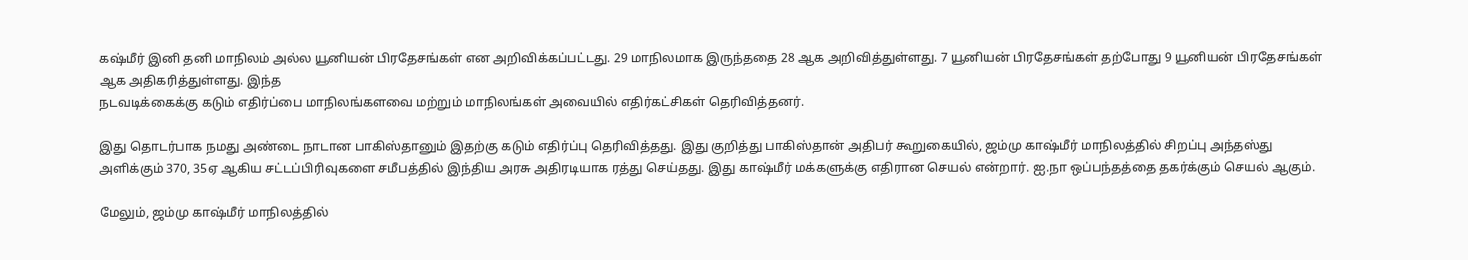கஷ்மீர் இனி தனி மாநிலம் அல்ல யூனியன் பிரதேசங்கள் என அறிவிக்கப்பட்டது. 29 மாநிலமாக இருந்ததை 28 ஆக அறிவித்துள்ளது. 7 யூனியன் பிரதேசங்கள் தற்போது 9 யூனியன் பிரதேசங்கள் ஆக அதிகரித்துள்ளது. இந்த
நடவடிக்கைக்கு கடும் எதிர்ப்பை மாநிலங்களவை மற்றும் மாநிலங்கள் அவையில் எதிர்கட்சிகள் தெரிவித்தனர்.

இது தொடர்பாக நமது அண்டை நாடான பாகிஸ்தானும் இதற்கு கடும் எதிர்ப்பு தெரிவித்தது. இது குறித்து பாகிஸ்தான் அதிபர் கூறுகையில், ஜம்மு காஷ்மீர் மாநிலத்தில் சிறப்பு அந்தஸ்து அளிக்கும் 370, 35ஏ ஆகிய சட்டப்பிரிவுகளை சமீபத்தில் இந்திய அரசு அதிரடியாக ரத்து செய்தது. இது காஷ்மீர் மக்களுக்கு எதிரான செயல் என்றார். ஐ.நா ஒப்பந்தத்தை தகர்க்கும் செயல் ஆகும்.

மேலும், ஜம்மு காஷ்மீர் மாநிலத்தில்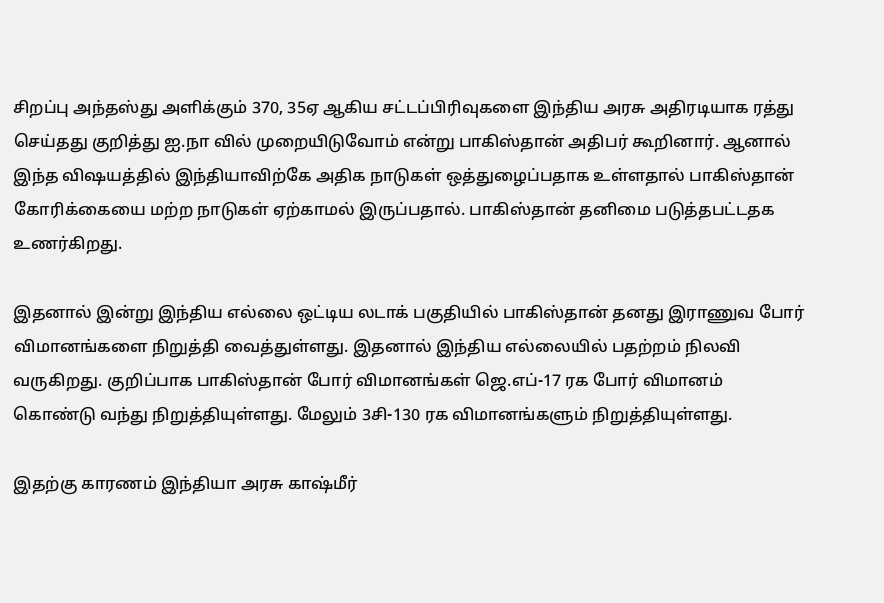சிறப்பு அந்தஸ்து அளிக்கும் 370, 35ஏ ஆகிய சட்டப்பிரிவுகளை இந்திய அரசு அதிரடியாக ரத்து செய்தது குறித்து ஐ.நா வில் முறையிடுவோம் என்று பாகிஸ்தான் அதிபர் கூறினார். ஆனால் இந்த விஷயத்தில் இந்தியாவிற்கே அதிக நாடுகள் ஒத்துழைப்பதாக உள்ளதால் பாகிஸ்தான் கோரிக்கையை மற்ற நாடுகள் ஏற்காமல் இருப்பதால். பாகிஸ்தான் தனிமை படுத்தபட்டதக உணர்கிறது.

இதனால் இன்று இந்திய எல்லை ஒட்டிய லடாக் பகுதியில் பாகிஸ்தான் தனது இராணுவ போர் விமானங்களை நிறுத்தி வைத்துள்ளது. இதனால் இந்திய எல்லையில் பதற்றம் நிலவி வருகிறது. குறிப்பாக பாகிஸ்தான் போர் விமானங்கள் ஜெ.எப்-17 ரக போர் விமானம் கொண்டு வந்து நிறுத்தியுள்ளது. மேலும் 3சி-130 ரக விமானங்களும் நிறுத்தியுள்ளது.

இதற்கு காரணம் இந்தியா அரசு காஷ்மீர்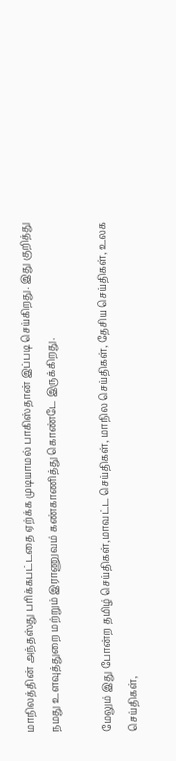மாநிலத்தின் அந்தஸ்து பரிக்கபட்டதை ஏற்க்க முடியாமல் பாகிஸ்தான் இப்படி செய்கிறது. இது குறித்து நமது உளவுத்துறை மற்றும் இராணுவம் கண்காணித்து கொண்டே இருக்கிறது.

மேலும் இது போன்ற தமிழ் செய்திகள்,மாவட்ட செய்திகள், மாநில செய்திகள், தேசிய செய்திகள், உலக செய்திகள்,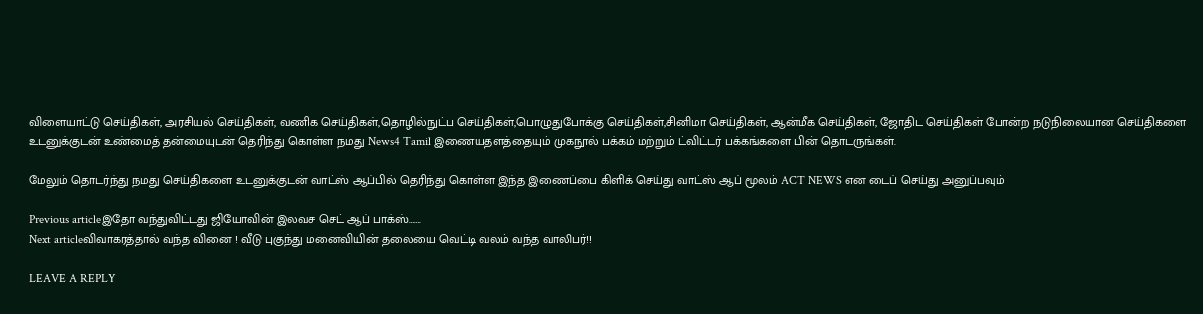விளையாட்டு செய்திகள், அரசியல் செய்திகள், வணிக செய்திகள்,தொழில்நுட்ப செய்திகள்,பொழுதுபோக்கு செய்திகள்,சினிமா செய்திகள், ஆன்மீக செய்திகள், ஜோதிட செய்திகள் போன்ற நடுநிலையான செய்திகளை உடனுக்குடன் உண்மைத் தன்மையுடன் தெரிந்து கொள்ள நமது News4 Tamil இணையதளத்தையும் முகநூல் பக்கம் மற்றும் ட்விட்டர் பக்கங்களை பின் தொடருங்கள்.

மேலும் தொடர்ந்து நமது செய்திகளை உடனுக்குடன் வாட்ஸ் ஆப்பில் தெரிந்து கொள்ள இந்த இணைப்பை கிளிக் செய்து வாட்ஸ் ஆப் மூலம் ACT NEWS என டைப் செய்து அனுப்பவும்

Previous articleஇதோ வந்துவிட்டது ஜியோவின் இலவச செட் ஆப் பாக்ஸ்…….
Next articleவிவாகரத்தால் வந்த வினை ! வீடு புகுந்து மனைவியின் தலையை வெட்டி வலம் வந்த வாலிபர்!!

LEAVE A REPLY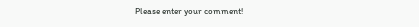Please enter your comment!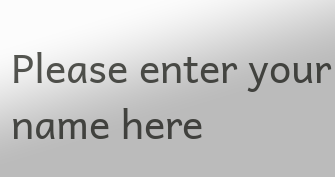Please enter your name here